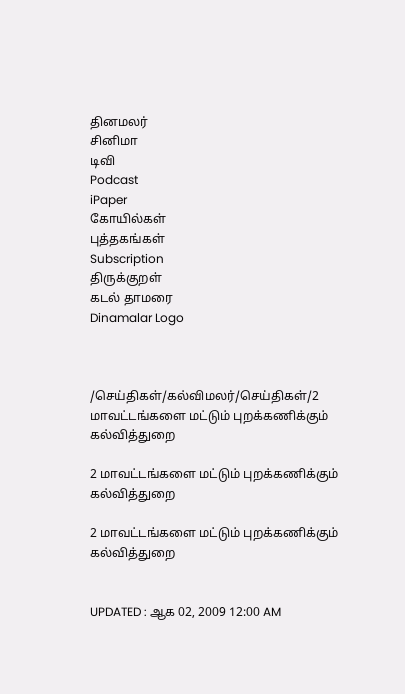தினமலர்
சினிமா
டிவி
Podcast
iPaper
கோயில்கள்
புத்தகங்கள்
Subscription
திருக்குறள்
கடல் தாமரை
Dinamalar Logo



/செய்திகள்/கல்விமலர்/செய்திகள்/2 மாவட்டங்களை மட்டும் புறக்கணிக்கும் கல்வித்துறை

2 மாவட்டங்களை மட்டும் புறக்கணிக்கும் கல்வித்துறை

2 மாவட்டங்களை மட்டும் புறக்கணிக்கும் கல்வித்துறை


UPDATED : ஆக 02, 2009 12:00 AM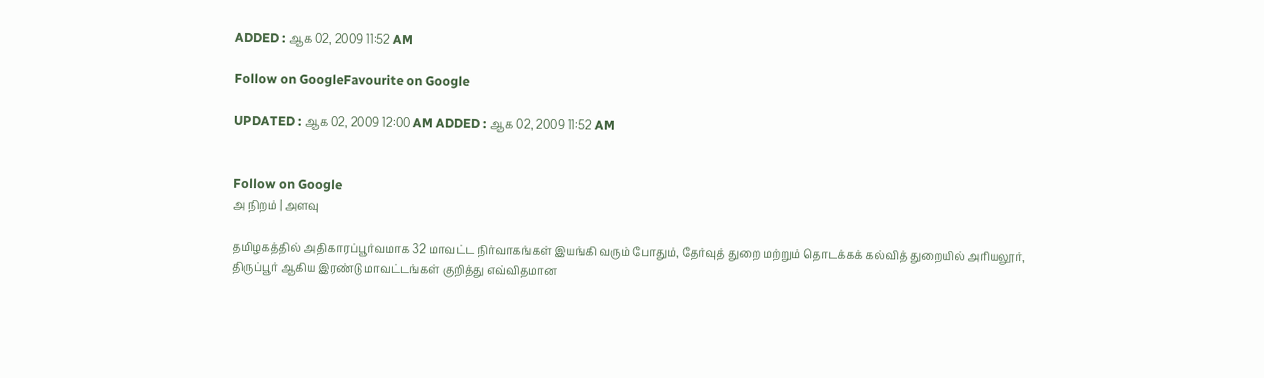ADDED : ஆக 02, 2009 11:52 AM

Follow on GoogleFavourite on Google

UPDATED : ஆக 02, 2009 12:00 AM ADDED : ஆக 02, 2009 11:52 AM


Follow on Google
அ நிறம் | அளவு

தமிழகத்தில் அதிகாரப்பூர்வமாக 32 மாவட்ட நிர்வாகங்கள் இயங்கி வரும் போதும், தேர்வுத் துறை மற்றும் தொடக்கக் கல்வித் துறையில் அரியலூர், திருப்பூர் ஆகிய இரண்டு மாவட்டங்கள் குறித்து எவ்விதமான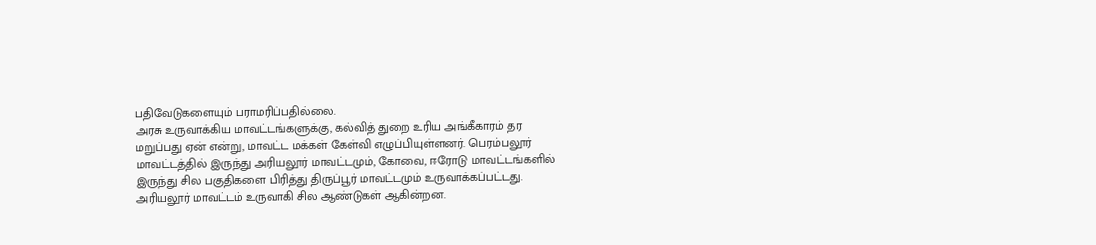பதிவேடுகளையும் பராமரிப்பதில்லை.
அரசு உருவாக்கிய மாவட்டங்களுக்கு, கல்வித் துறை உரிய அங்கீகாரம் தர மறுப்பது ஏன் என்று, மாவட்ட மக்கள் கேள்வி எழுப்பியுள்ளனர். பெரம்பலூர் மாவட்டத்தில் இருந்து அரியலூர் மாவட்டமும், கோவை, ஈரோடு மாவட்டங்களில் இருந்து சில பகுதிகளை பிரித்து திருப்பூர் மாவட்டமும் உருவாக்கப்பட்டது.
அரியலூர் மாவட்டம் உருவாகி சில ஆண்டுகள் ஆகின்றன.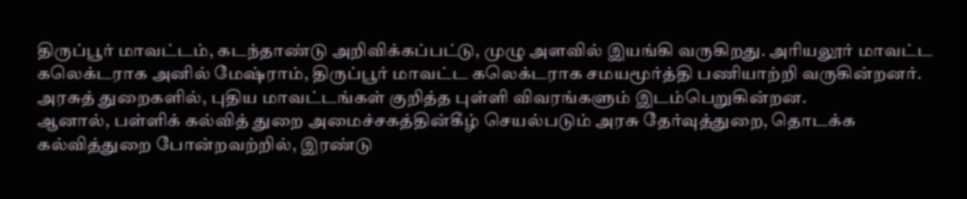திருப்பூர் மாவட்டம், கடந்தாண்டு அறிவிக்கப்பட்டு, முழு அளவில் இயங்கி வருகிறது. அரியலூர் மாவட்ட கலெக்டராக அனில் மேஷ்ராம், திருப்பூர் மாவட்ட கலெக்டராக சமயமூர்த்தி பணியாற்றி வருகின்றனர். அரசுத் துறைகளில், புதிய மாவட்டங்கள் குறித்த புள்ளி விவரங்களும் இடம்பெறுகின்றன.
ஆனால், பள்ளிக் கல்வித் துறை அமைச்சகத்தின்கீழ் செயல்படும் அரசு தேர்வுத்துறை, தொடக்க கல்வித்துறை போன்றவற்றில், இரண்டு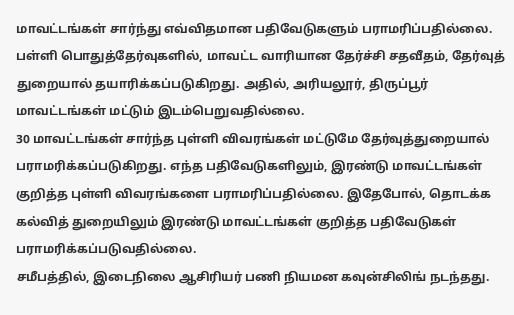மாவட்டங்கள் சார்ந்து எவ்விதமான பதிவேடுகளும் பராமரிப்பதில்லை. பள்ளி பொதுத்தேர்வுகளில், மாவட்ட வாரியான தேர்ச்சி சதவீதம், தேர்வுத் துறையால் தயாரிக்கப்படுகிறது. அதில், அரியலூர், திருப்பூர் மாவட்டங்கள் மட்டும் இடம்பெறுவதில்லை.
30 மாவட்டங்கள் சார்ந்த புள்ளி விவரங்கள் மட்டுமே தேர்வுத்துறையால் பராமரிக்கப்படுகிறது. எந்த பதிவேடுகளிலும், இரண்டு மாவட்டங்கள் குறித்த புள்ளி விவரங்களை பராமரிப்பதில்லை. இதேபோல், தொடக்க கல்வித் துறையிலும் இரண்டு மாவட்டங்கள் குறித்த பதிவேடுகள் பராமரிக்கப்படுவதில்லை.
சமீபத்தில், இடைநிலை ஆசிரியர் பணி நியமன கவுன்சிலிங் நடந்தது.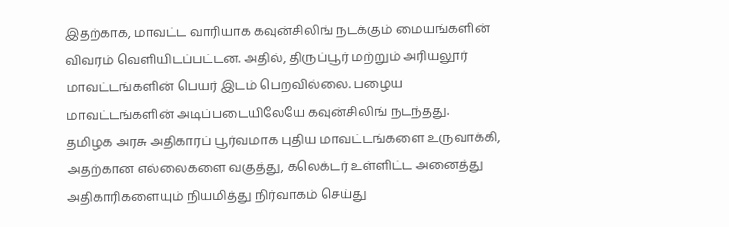இதற்காக, மாவட்ட வாரியாக கவுன்சிலிங் நடக்கும் மையங்களின் விவரம் வெளியிடப்பட்டன. அதில், திருப்பூர் மற்றும் அரியலூர் மாவட்டங்களின் பெயர் இடம் பெறவில்லை. பழைய மாவட்டங்களின் அடிப்படையிலேயே கவுன்சிலிங் நடந்தது.
தமிழக அரசு அதிகாரப் பூர்வமாக புதிய மாவட்டங்களை உருவாக்கி, அதற்கான எல்லைகளை வகுத்து, கலெக்டர் உள்ளிட்ட அனைத்து அதிகாரிகளையும் நியமித்து நிர்வாகம் செய்து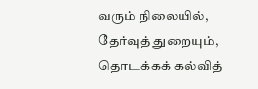வரும் நிலையில், தேர்வுத் துறையும், தொடக்கக் கல்வித்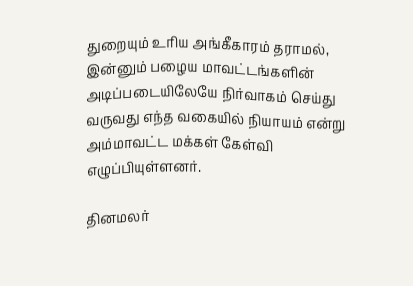துறையும் உரிய அங்கீகாரம் தராமல், இன்னும் பழைய மாவட்டங்களின் அடிப்படையிலேயே நிர்வாகம் செய்து வருவது எந்த வகையில் நியாயம் என்று அம்மாவட்ட மக்கள் கேள்வி எழுப்பியுள்ளனர்.

தினமலர்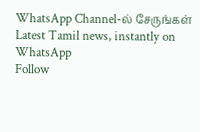WhatsApp Channel-ல் சேருங்கள்
Latest Tamil news, instantly on WhatsApp
Follow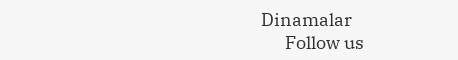Dinamalar
      Follow us